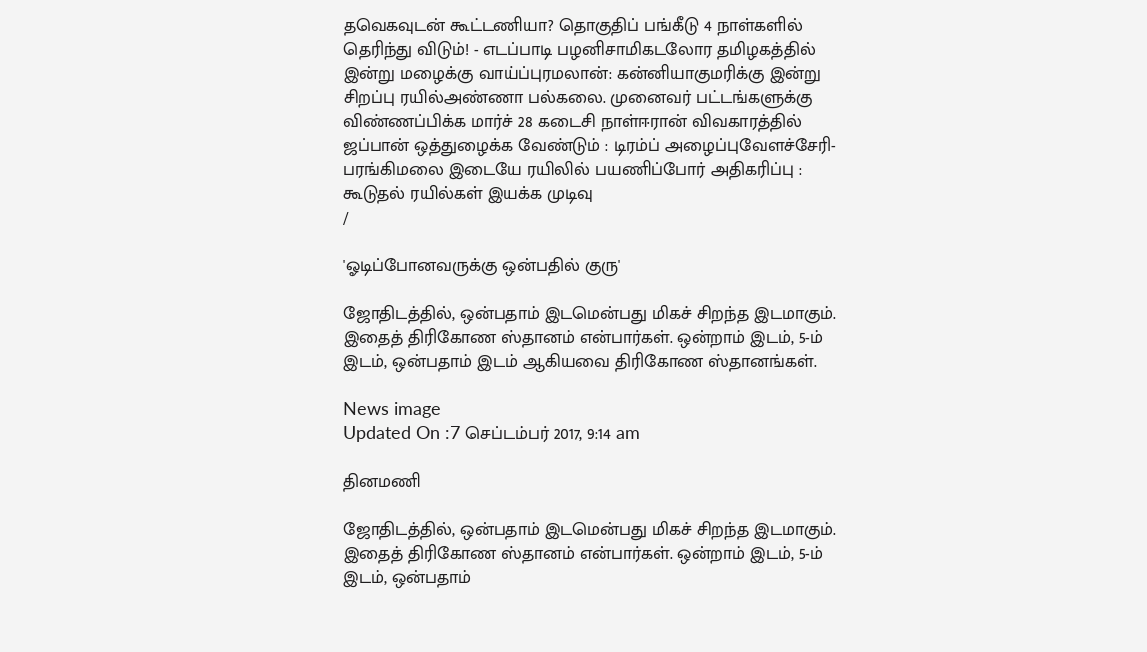தவெகவுடன் கூட்டணியா? தொகுதிப் பங்கீடு 4 நாள்களில் தெரிந்து விடும்! - எடப்பாடி பழனிசாமிகடலோர தமிழகத்தில் இன்று மழைக்கு வாய்ப்புரமலான்: கன்னியாகுமரிக்கு இன்று சிறப்பு ரயில்அண்ணா பல்கலை. முனைவர் பட்டங்களுக்கு விண்ணப்பிக்க மார்ச் 28 கடைசி நாள்ஈரான் விவகாரத்தில் ஜப்பான் ஒத்துழைக்க வேண்டும் : டிரம்ப் அழைப்புவேளச்சேரி-பரங்கிமலை இடையே ரயிலில் பயணிப்போர் அதிகரிப்பு : கூடுதல் ரயில்கள் இயக்க முடிவு
/

'ஓடிப்போனவருக்கு ஒன்பதில் குரு'

ஜோதிடத்தில், ஒன்பதாம் இடமென்பது மிகச் சிறந்த இடமாகும். இதைத் திரிகோண ஸ்தானம் என்பார்கள். ஒன்றாம் இடம், 5-ம் இடம், ஒன்பதாம் இடம் ஆகியவை திரிகோண ஸ்தானங்கள்.

News image
Updated On :7 செப்டம்பர் 2017, 9:14 am

தினமணி

ஜோதிடத்தில், ஒன்பதாம் இடமென்பது மிகச் சிறந்த இடமாகும். இதைத் திரிகோண ஸ்தானம் என்பார்கள். ஒன்றாம் இடம், 5-ம் இடம், ஒன்பதாம்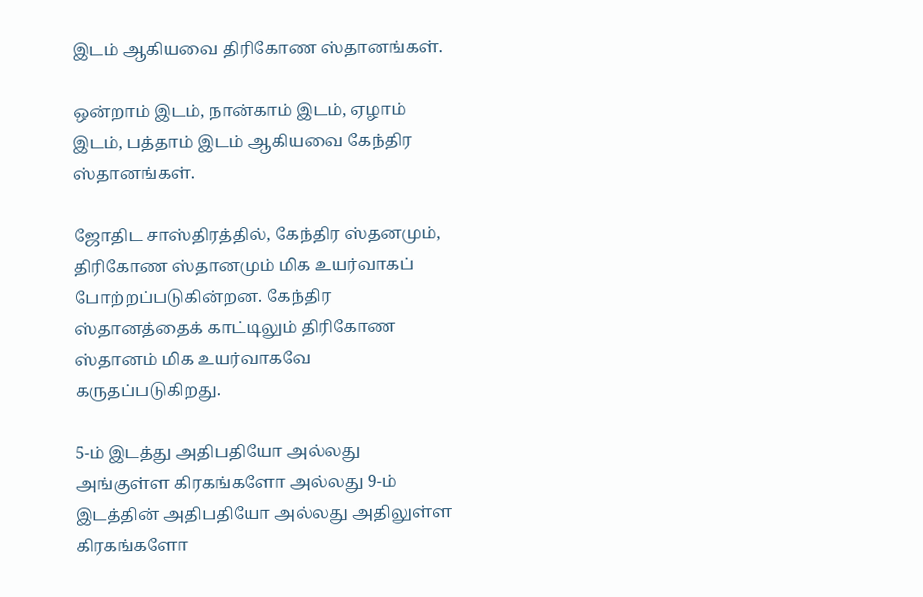இடம் ஆகியவை திரிகோண ஸ்தானங்கள்.

ஒன்றாம் இடம், நான்காம் இடம், ஏழாம் இடம், பத்தாம் இடம் ஆகியவை கேந்திர ஸ்தானங்கள்.

ஜோதிட சாஸ்திரத்தில், கேந்திர ஸ்தனமும், திரிகோண ஸ்தானமும் மிக உயர்வாகப் போற்றப்படுகின்றன. கேந்திர ஸ்தானத்தைக் காட்டிலும் திரிகோண ஸ்தானம் மிக உயர்வாகவே கருதப்படுகிறது.

5-ம் இடத்து அதிபதியோ அல்லது அங்குள்ள கிரகங்களோ அல்லது 9-ம் இடத்தின் அதிபதியோ அல்லது அதிலுள்ள கிரகங்களோ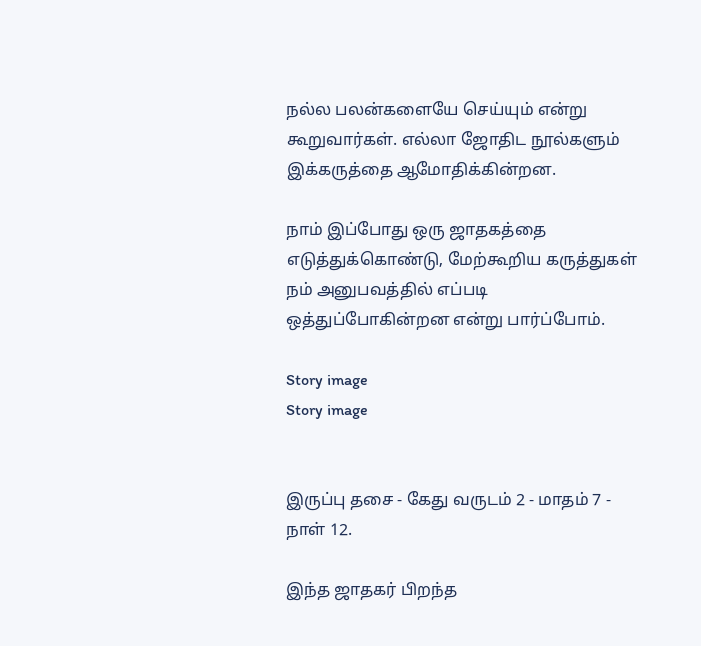நல்ல பலன்களையே செய்யும் என்று கூறுவார்கள். எல்லா ஜோதிட நூல்களும் இக்கருத்தை ஆமோதிக்கின்றன.

நாம் இப்போது ஒரு ஜாதகத்தை எடுத்துக்கொண்டு, மேற்கூறிய கருத்துகள் நம் அனுபவத்தில் எப்படி ஒத்துப்போகின்றன என்று பார்ப்போம்.

Story image
Story image


இருப்பு தசை - கேது வருடம் 2 - மாதம் 7 - நாள் 12.

இந்த ஜாதகர் பிறந்த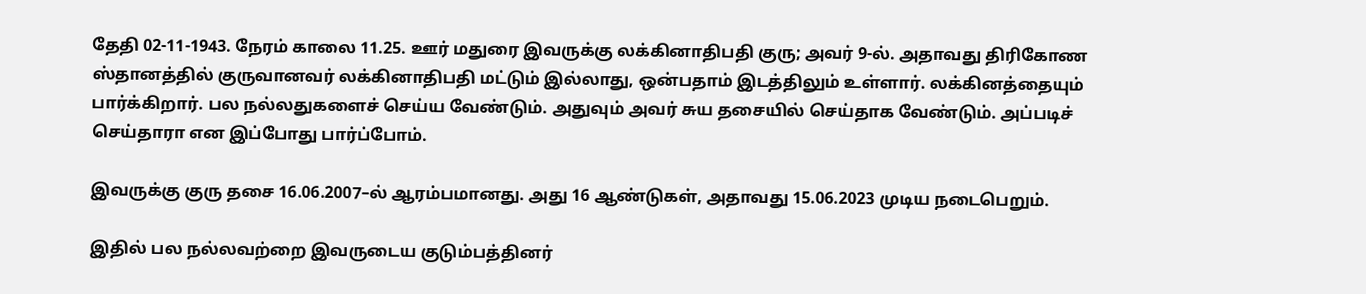தேதி 02-11-1943. நேரம் காலை 11.25. ஊர் மதுரை இவருக்கு லக்கினாதிபதி குரு; அவர் 9-ல். அதாவது திரிகோண ஸ்தானத்தில் குருவானவர் லக்கினாதிபதி மட்டும் இல்லாது, ஒன்பதாம் இடத்திலும் உள்ளார். லக்கினத்தையும் பார்க்கிறார். பல நல்லதுகளைச் செய்ய வேண்டும். அதுவும் அவர் சுய தசையில் செய்தாக வேண்டும். அப்படிச் செய்தாரா என இப்போது பார்ப்போம்.

இவருக்கு குரு தசை 16.06.2007–ல் ஆரம்பமானது. அது 16 ஆண்டுகள், அதாவது 15.06.2023 முடிய நடைபெறும்.

இதில் பல நல்லவற்றை இவருடைய குடும்பத்தினர்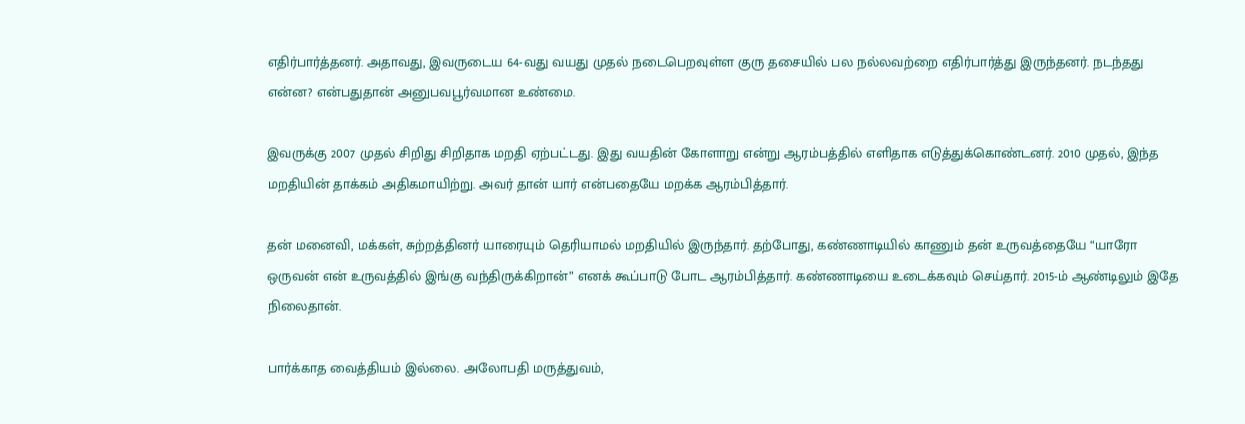எதிர்பார்த்தனர். அதாவது, இவருடைய 64-வது வயது முதல் நடைபெறவுள்ள குரு தசையில் பல நல்லவற்றை எதிர்பார்த்து இருந்தனர். நடந்தது என்ன? என்பதுதான் அனுபவபூர்வமான உண்மை.

இவருக்கு 2007 முதல் சிறிது சிறிதாக மறதி ஏற்பட்டது. இது வயதின் கோளாறு என்று ஆரம்பத்தில் எளிதாக எடுத்துக்கொண்டனர். 2010 முதல், இந்த மறதியின் தாக்கம் அதிகமாயிற்று. அவர் தான் யார் என்பதையே மறக்க ஆரம்பித்தார்.

தன் மனைவி, மக்கள், சுற்றத்தினர் யாரையும் தெரியாமல் மறதியில் இருந்தார். தற்போது, கண்ணாடியில் காணும் தன் உருவத்தையே “யாரோ ஒருவன் என் உருவத்தில் இங்கு வந்திருக்கிறான்” எனக் கூப்பாடு போட ஆரம்பித்தார். கண்ணாடியை உடைக்கவும் செய்தார். 2015-ம் ஆண்டிலும் இதே நிலைதான்.

பார்க்காத வைத்தியம் இல்லை. அலோபதி மருத்துவம்,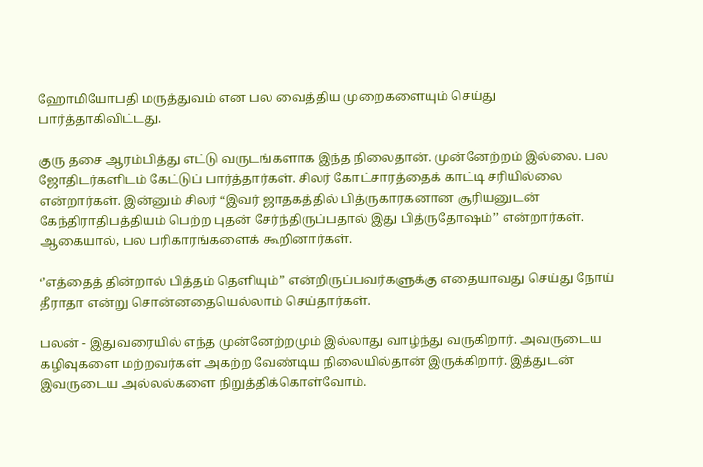ஹோமியோபதி மருத்துவம் என பல வைத்திய முறைகளையும் செய்து பார்த்தாகிவிட்டது.

குரு தசை ஆரம்பித்து எட்டு வருடங்களாக இந்த நிலைதான். முன்னேற்றம் இல்லை. பல ஜோதிடர்களிடம் கேட்டுப் பார்த்தார்கள். சிலர் கோட்சாரத்தைக் காட்டி சரியில்லை என்றார்கள். இன்னும் சிலர் “இவர் ஜாதகத்தில் பித்ருகாரகனான சூரியனுடன் கேந்திராதிபத்தியம் பெற்ற புதன் சேர்ந்திருப்பதால் இது பித்ருதோஷம்’’ என்றார்கள். ஆகையால், பல பரிகாரங்களைக் கூறினார்கள்.

‘’எத்தைத் தின்றால் பித்தம் தெளியும்” என்றிருப்பவர்களுக்கு எதையாவது செய்து நோய் தீராதா என்று சொன்னதையெல்லாம் செய்தார்கள்.

பலன் - இதுவரையில் எந்த முன்னேற்றமும் இல்லாது வாழ்ந்து வருகிறார். அவருடைய கழிவுகளை மற்றவர்கள் அகற்ற வேண்டிய நிலையில்தான் இருக்கிறார். இத்துடன் இவருடைய அல்லல்களை நிறுத்திக்கொள்வோம்.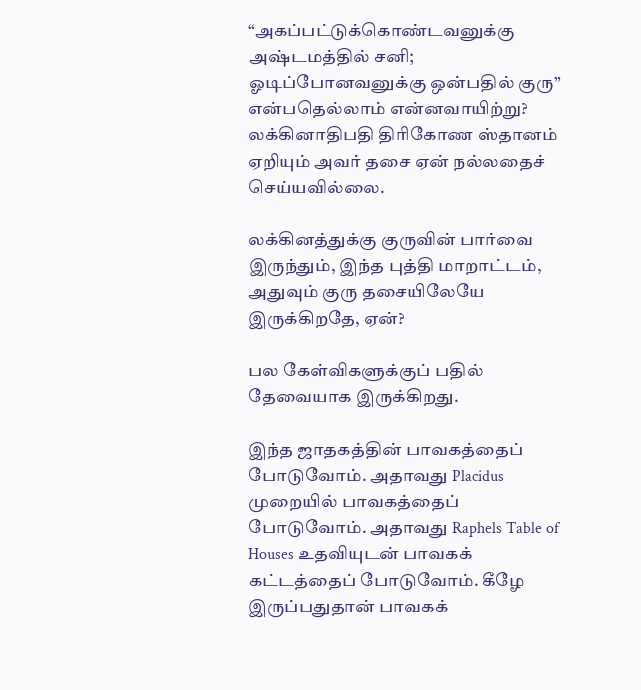“அகப்பட்டுக்கொண்டவனுக்கு அஷ்டமத்தில் சனி; ஓடிப்போனவனுக்கு ஒன்பதில் குரு” என்பதெல்லாம் என்னவாயிற்று? லக்கினாதிபதி திரிகோண ஸ்தானம் ஏறியும் அவர் தசை ஏன் நல்லதைச் செய்யவில்லை.

லக்கினத்துக்கு குருவின் பார்வை இருந்தும், இந்த புத்தி மாறாட்டம், அதுவும் குரு தசையிலேயே இருக்கிறதே, ஏன்?

பல கேள்விகளுக்குப் பதில் தேவையாக இருக்கிறது.

இந்த ஜாதகத்தின் பாவகத்தைப் போடுவோம். அதாவது Placidus முறையில் பாவகத்தைப் போடுவோம். அதாவது Raphels Table of Houses உதவியுடன் பாவகக் கட்டத்தைப் போடுவோம். கீழே இருப்பதுதான் பாவகக்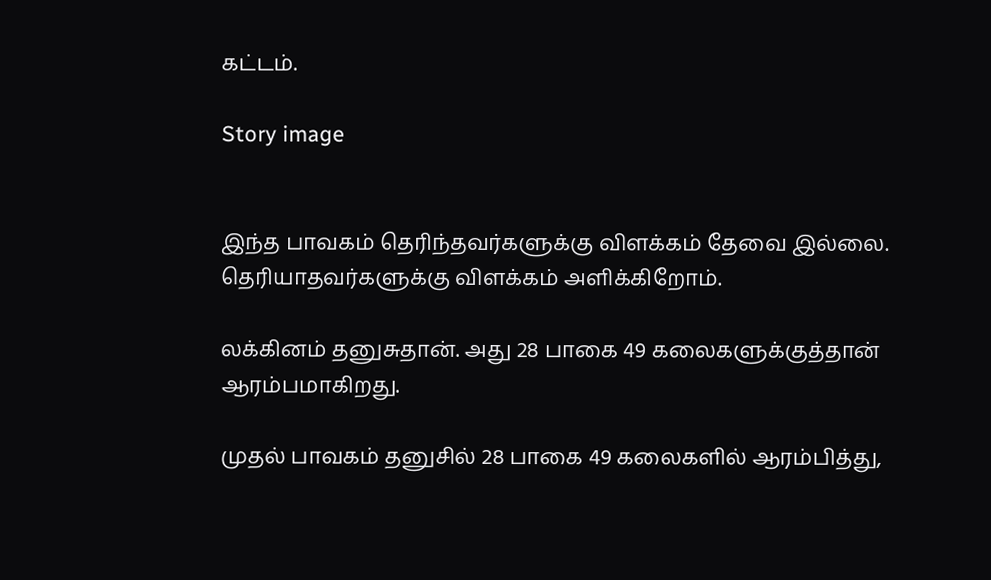கட்டம்.

Story image


இந்த பாவகம் தெரிந்தவர்களுக்கு விளக்கம் தேவை இல்லை. தெரியாதவர்களுக்கு விளக்கம் அளிக்கிறோம்.

லக்கினம் தனுசுதான். அது 28 பாகை 49 கலைகளுக்குத்தான் ஆரம்பமாகிறது.

முதல் பாவகம் தனுசில் 28 பாகை 49 கலைகளில் ஆரம்பித்து,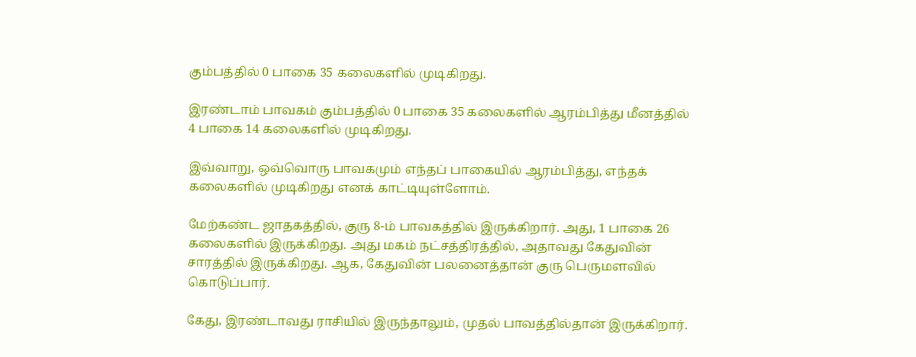கும்பத்தில் 0 பாகை 35 கலைகளில் முடிகிறது.

இரண்டாம் பாவகம் கும்பத்தில் 0 பாகை 35 கலைகளில் ஆரம்பித்து மீனத்தில் 4 பாகை 14 கலைகளில் முடிகிறது.

இவ்வாறு, ஒவ்வொரு பாவகமும் எந்தப் பாகையில் ஆரம்பித்து, எந்தக் கலைகளில் முடிகிறது எனக் காட்டியுள்ளோம்.

மேற்கண்ட ஜாதகத்தில், குரு 8-ம் பாவகத்தில் இருக்கிறார். அது, 1 பாகை 26 கலைகளில் இருக்கிறது. அது மகம் நட்சத்திரத்தில், அதாவது கேதுவின் சாரத்தில் இருக்கிறது. ஆக, கேதுவின் பலனைத்தான் குரு பெருமளவில் கொடுப்பார்.

கேது, இரண்டாவது ராசியில் இருந்தாலும், முதல் பாவத்தில்தான் இருக்கிறார்.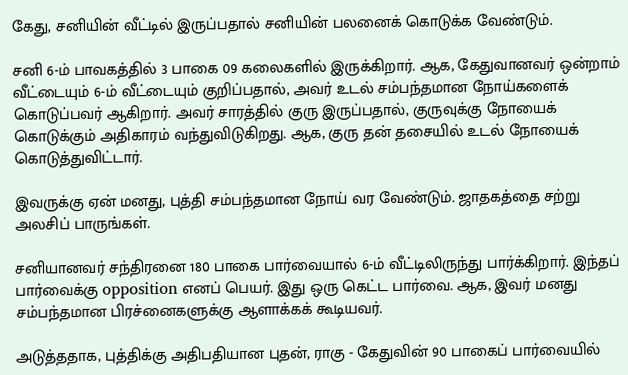கேது, சனியின் வீட்டில் இருப்பதால் சனியின் பலனைக் கொடுக்க வேண்டும்.

சனி 6-ம் பாவகத்தில் 3 பாகை 09 கலைகளில் இருக்கிறார். ஆக, கேதுவானவர் ஒன்றாம் வீட்டையும் 6-ம் வீட்டையும் குறிப்பதால், அவர் உடல் சம்பந்தமான நோய்களைக் கொடுப்பவர் ஆகிறார். அவர் சாரத்தில் குரு இருப்பதால், குருவுக்கு நோயைக் கொடுக்கும் அதிகாரம் வந்துவிடுகிறது. ஆக, குரு தன் தசையில் உடல் நோயைக் கொடுத்துவிட்டார்.

இவருக்கு ஏன் மனது, புத்தி சம்பந்தமான நோய் வர வேண்டும். ஜாதகத்தை சற்று அலசிப் பாருங்கள்.

சனியானவர் சந்திரனை 180 பாகை பார்வையால் 6-ம் வீட்டிலிருந்து பார்க்கிறார். இந்தப் பார்வைக்கு opposition எனப் பெயர். இது ஒரு கெட்ட பார்வை. ஆக, இவர் மனது சம்பந்தமான பிரச்னைகளுக்கு ஆளாக்கக் கூடியவர்.

அடுத்ததாக, புத்திக்கு அதிபதியான புதன், ராகு - கேதுவின் 90 பாகைப் பார்வையில்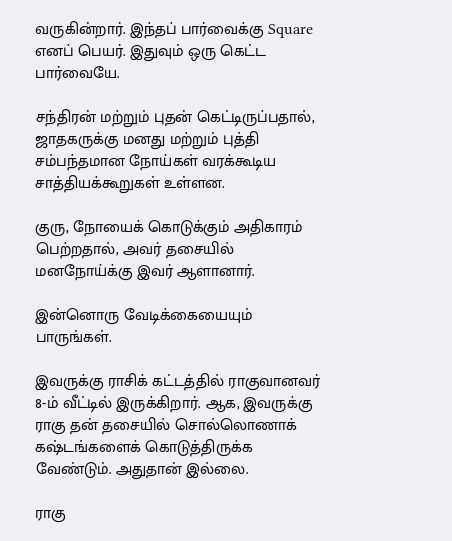வருகின்றார். இந்தப் பார்வைக்கு Square எனப் பெயர். இதுவும் ஒரு கெட்ட பார்வையே.

சந்திரன் மற்றும் புதன் கெட்டிருப்பதால், ஜாதகருக்கு மனது மற்றும் புத்தி சம்பந்தமான நோய்கள் வரக்கூடிய சாத்தியக்கூறுகள் உள்ளன.

குரு, நோயைக் கொடுக்கும் அதிகாரம் பெற்றதால், அவர் தசையில் மனநோய்க்கு இவர் ஆளானார்.

இன்னொரு வேடிக்கையையும் பாருங்கள்.

இவருக்கு ராசிக் கட்டத்தில் ராகுவானவர் 8-ம் வீட்டில் இருக்கிறார். ஆக, இவருக்கு ராகு தன் தசையில் சொல்லொணாக் கஷ்டங்களைக் கொடுத்திருக்க வேண்டும். அதுதான் இல்லை.

ராகு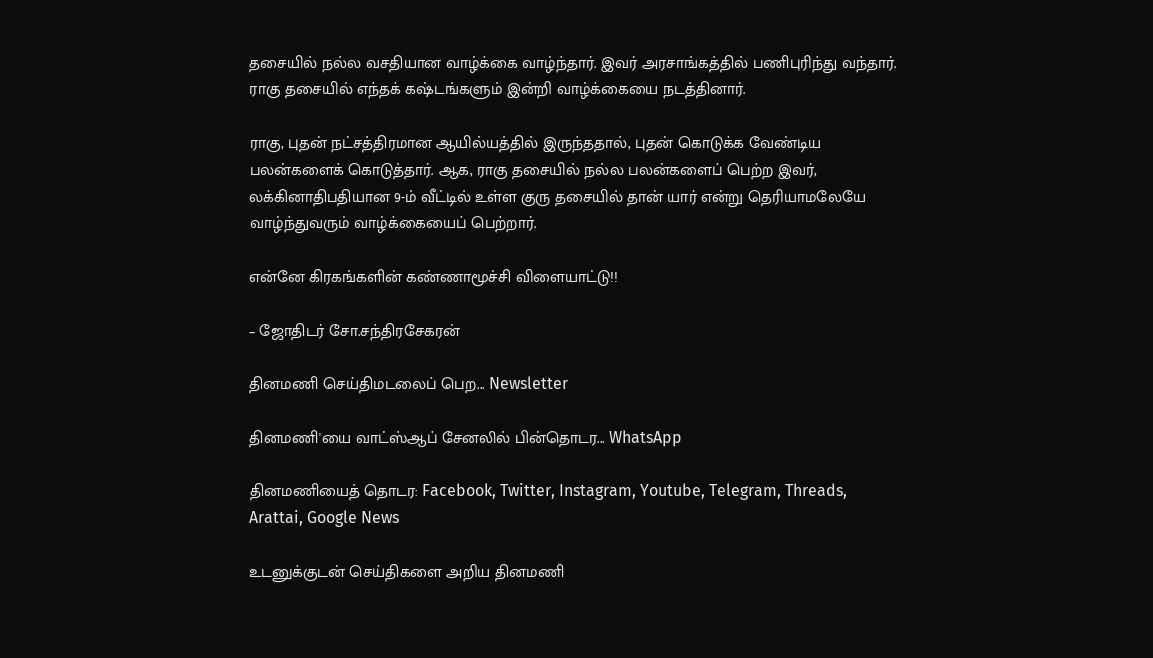தசையில் நல்ல வசதியான வாழ்க்கை வாழ்ந்தார். இவர் அரசாங்கத்தில் பணிபுரிந்து வந்தார். ராகு தசையில் எந்தக் கஷ்டங்களும் இன்றி வாழ்க்கையை நடத்தினார்.

ராகு, புதன் நட்சத்திரமான ஆயில்யத்தில் இருந்ததால், புதன் கொடுக்க வேண்டிய பலன்களைக் கொடுத்தார். ஆக, ராகு தசையில் நல்ல பலன்களைப் பெற்ற இவர், லக்கினாதிபதியான 9-ம் வீட்டில் உள்ள குரு தசையில் தான் யார் என்று தெரியாமலேயே வாழ்ந்துவரும் வாழ்க்கையைப் பெற்றார்.

என்னே கிரகங்களின் கண்ணாமூச்சி விளையாட்டு!!

– ஜோதிடர் சோ.சந்திரசேகரன்

தினமணி செய்திமடலைப் பெற... Newsletter

தினமணி'யை வாட்ஸ்ஆப் சேனலில் பின்தொடர... WhatsApp

தினமணியைத் தொடர: Facebook, Twitter, Instagram, Youtube, Telegram, Threads, Arattai, Google News

உடனுக்குடன் செய்திகளை அறிய தினமணி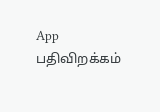App பதிவிறக்கம்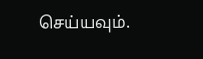செய்யவும்.